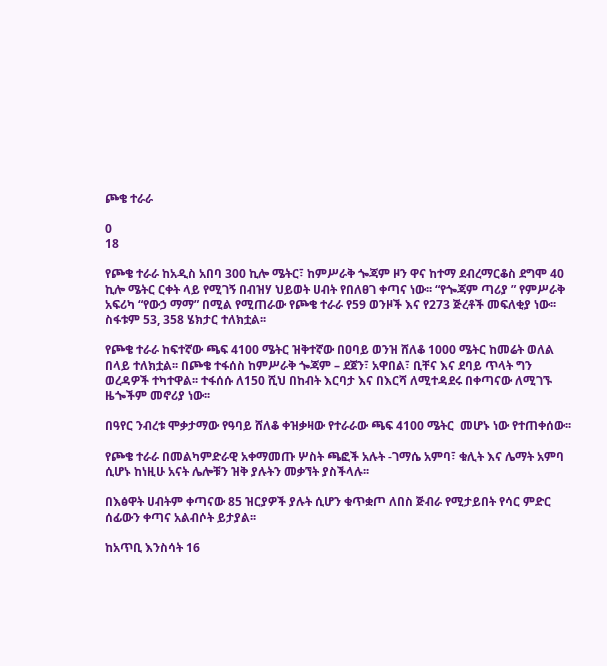ጮቄ ተራራ

0
18

የጮቄ ተራራ ከአዲስ አበባ 300 ኪሎ ሜትር፣ ከምሥራቅ ጐጃም ዞን ዋና ከተማ ደብረማርቆስ ደግሞ 40 ኪሎ ሜትር ርቀት ላይ የሚገኝ በብዝሃ ህይወት ሀብት የበለፀገ ቀጣና ነው፡፡ “የጐጃም ጣሪያ ” የምሥራቅ አፍሪካ “የውኃ ማማ” በሚል የሚጠራው የጮቄ ተራራ የ59 ወንዞች እና የ273 ጅረቶች መፍለቂያ ነው፡፡ ስፋቱም 53, 358 ሄክታር ተለክቷል፡፡

የጮቄ ተራራ ከፍተኛው ጫፍ 4100 ሜትር ዝቅተኛው በዐባይ ወንዝ ሸለቆ 1000 ሜትር ከመሬት ወለል በላይ ተለክቷል፡፡ በጮቄ ተፋሰስ ከምሥራቅ ጐጃም – ደጀን፣ አዋበል፣ ቢቸና እና ደባይ ጥላት ግን ወረዳዎች ተካተዋል፡፡ ተፋሰሱ ለ150 ሺህ በከብት እርባታ እና በእርሻ ለሚተዳደሩ በቀጣናው ለሚገኙ ዜጐችም መኖሪያ ነው፡፡

በዓየር ንብረቱ ሞቃታማው የዓባይ ሸለቆ ቀዝቃዛው የተራራው ጫፍ 4100 ሜትር  መሆኑ ነው የተጠቀሰው፡፡

የጮቄ ተራራ በመልካምድራዊ አቀማመጡ ሦስት ጫፎች አሉት -ገማሴ አምባ፣ ቁሊት እና ሌማት አምባ ሲሆኑ ከነዚሁ አናት ሌሎቹን ዝቅ ያሉትን መቃኘት ያስችላሉ፡፡

በእፅዋት ሀብትም ቀጣናው 85 ዝርያዎች ያሉት ሲሆን ቁጥቋጦ ለበስ ጅብራ የሚታይበት የሳር ምድር ሰፊውን ቀጣና አልብሶት ይታያል፡፡

ከአጥቢ እንስሳት 16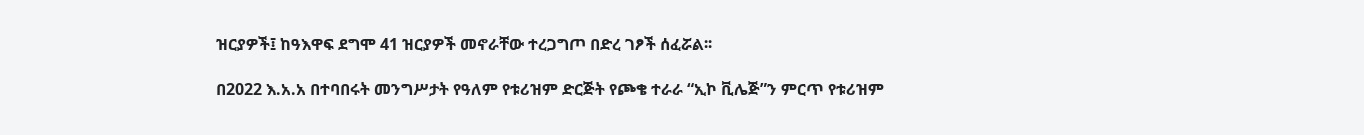ዝርያዎች፤ ከዓእዋፍ ደግሞ 41 ዝርያዎች መኖራቸው ተረጋግጦ በድረ ገፆች ሰፈሯል፡፡

በ2022 እ.አ.አ በተባበሩት መንግሥታት የዓለም የቱሪዝም ድርጅት የጮቄ ተራራ “ኢኮ ቪሌጅ”ን ምርጥ የቱሪዝም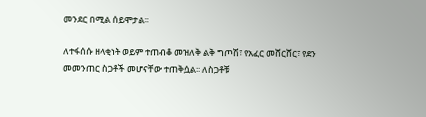መንደር በሚል ሰይሞታል፡፡

ለተፋሰሱ ዘላቂነት ወይም ተጠብቆ መዝለቅ ልቅ ግጦሽ፣ የአፈር መሸርሸር፣ የደን መመንጠር ስጋቶች መሆናቸው ተጠቅሷል፡፡ ለስጋቶቹ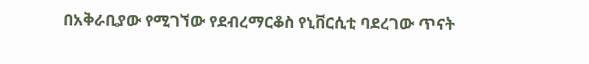በአቅራቢያው የሚገኘው የደብረማርቆስ የኒቨርሲቲ ባደረገው ጥናት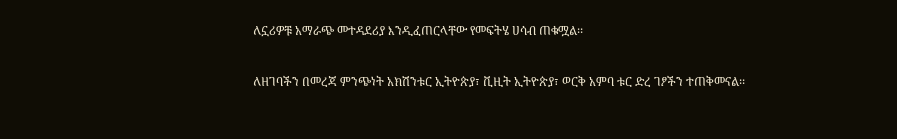ለኗሪዎቹ አማራጭ መተዳደሪያ እንዲፈጠርላቸው የመፍትሄ ሀሳብ ጠቁሟል፡፡

ለዘገባችን በመረጃ ምንጭነት አክሽንቱር ኢትዮጵያ፣ ቪዚት ኢትዮጵያ፣ ወርቅ አምባ ቱር ድረ ገፆችን ተጠቅመናል፡፡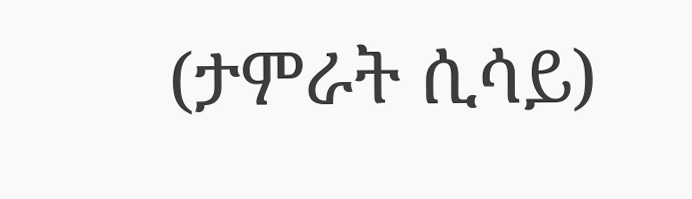(ታምራት ሲሳይ)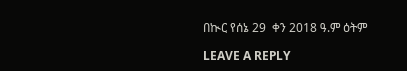በኲር የሰኔ 29  ቀን 2018 ዓ.ም ዕትም

LEAVE A REPLY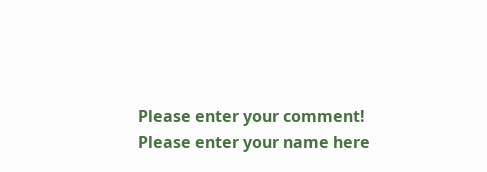Please enter your comment!
Please enter your name here